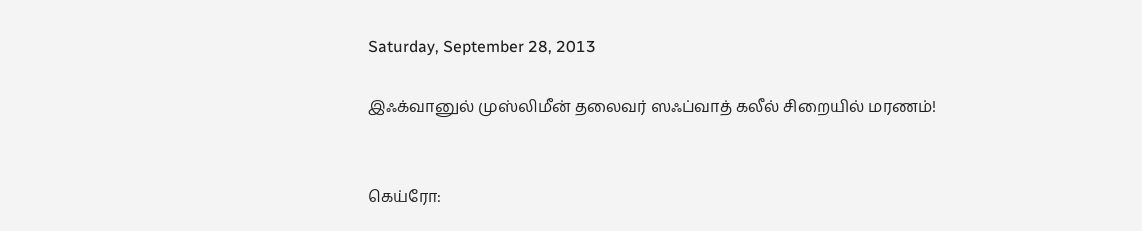Saturday, September 28, 2013

இஃக்வானுல் முஸ்லிமீன் தலைவர் ஸஃப்வாத் கலீல் சிறையில் மரணம்!


கெய்ரோ: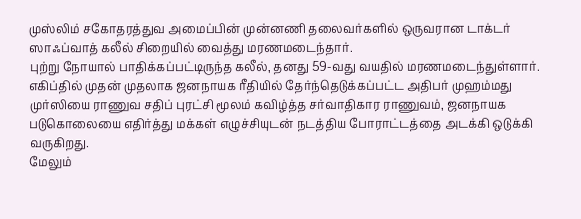முஸ்லிம் சகோதரத்துவ அமைப்பின் முன்னணி தலைவர்களில் ஒருவரான டாக்டர் ஸாஃப்வாத் கலீல் சிறையில் வைத்து மரணமடைந்தார்.
புற்று நோயால் பாதிக்கப்பட்டிருந்த கலீல், தனது 59-வது வயதில் மரணமடைந்துள்ளார். எகிப்தில் முதன் முதலாக ஜனநாயக ரீதியில் தேர்ந்தெடுக்கப்பட்ட அதிபர் முஹம்மது முர்ஸியை ராணுவ சதிப் புரட்சி மூலம் கவிழ்த்த சர்வாதிகார ராணுவம், ஜனநாயக படுகொலையை எதிர்த்து மக்கள் எழுச்சியுடன் நடத்திய போராட்டத்தை அடக்கி ஒடுக்கி வருகிறது.
மேலும்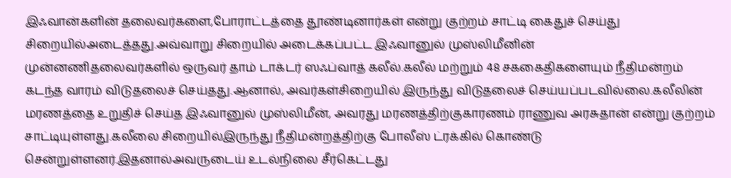இஃவான்களின் தலைவர்களை,போராட்டத்தை தூண்டினார்கள் என்று குற்றம் சாட்டி கைதுச் செய்து சிறையில்அடைத்தது.அவ்வாறு சிறையில் அடைக்கப்பட்ட இஃவானுல் முஸ்லிமீனின்
முன்னணிதலைவர்களில் ஒருவர் தாம் டாக்டர் ஸஃப்வாத் கலீல்.கலீல் மற்றும் 48 சககைதிகளையும் நீதிமன்றம் கடந்த வாரம் விடுதலைச் செய்தது.ஆனால், அவர்கள்சிறையில் இருந்து விடுதலைச் செய்யப்படவில்லை.கலீலின் மரணத்தை உறுதிச் செய்த இஃவானுல் முஸ்லிமீன், அவரது மரணத்திற்குகாரணம் ராணுவ அரசுதான் என்று குற்றம் சாட்டியுள்ளது.கலீலை சிறையில்இருந்து நீதிமன்றத்திற்கு போலீஸ் ட்ரக்கில் கொண்டு சென்றுள்ளனர்.இதனால்அவருடைய் உடல்நிலை சீர்கெட்டது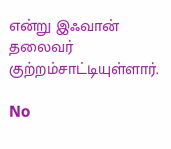என்று இஃவான் தலைவர் குற்றம்சாட்டியுள்ளார்.

No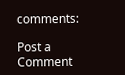comments:

Post a Comment